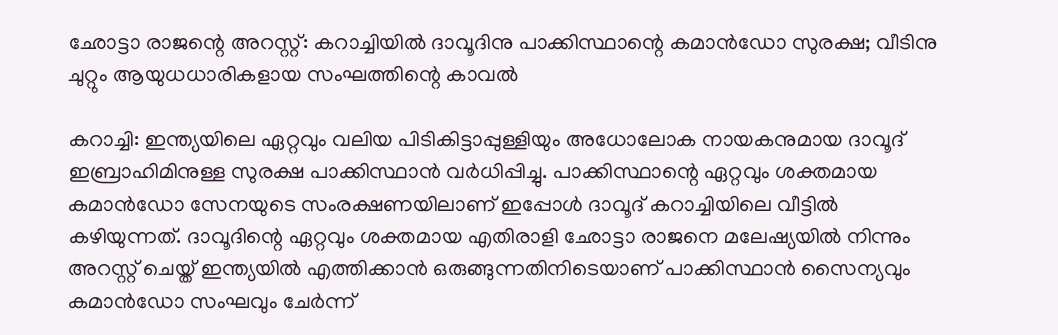ഛോട്ടാ രാജന്റെ അറസ്റ്റ്: കറാച്ചിയില്‍ ദാവൂദിനു പാക്കിസ്ഥാന്റെ കമാന്‍ഡോ സുരക്ഷ; വീടിനു ചുറ്റും ആയുധധാരികളായ സംഘത്തിന്റെ കാവല്‍

കറാച്ചി: ഇന്ത്യയിലെ ഏറ്റവും വലിയ പിടികിട്ടാപ്പുള്ളിയും അധോലോക നായകനുമായ ദാവൂദ് ഇബ്രാഹിമിനുള്ള സുരക്ഷ പാക്കിസ്ഥാന്‍ വര്‍ധിപ്പിച്ചു. പാക്കിസ്ഥാന്റെ ഏറ്റവും ശക്തമായ കമാന്‍ഡോ സേനയുടെ സംരക്ഷണയിലാണ് ഇപ്പോള്‍ ദാവൂദ് കറാച്ചിയിലെ വീട്ടില്‍ കഴിയുന്നത്. ദാവൂദിന്റെ ഏറ്റവും ശക്തമായ എതിരാളി ഛോട്ടാ രാജനെ മലേഷ്യയില്‍ നിന്നും അറസ്റ്റ് ചെയ്ത് ഇന്ത്യയില്‍ എത്തിക്കാന്‍ ഒരുങ്ങുന്നതിനിടെയാണ് പാക്കിസ്ഥാന്‍ സൈന്യവും കമാന്‍ഡോ സംഘവും ചേര്‍ന്ന്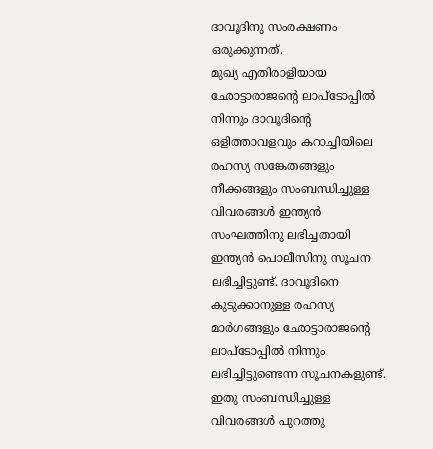ദാവൂദിനു സംരക്ഷണം ഒരുക്കുന്നത്.
മുഖ്യ എതിരാളിയായ ഛോട്ടാരാജന്റെ ലാപ്‌ടോപ്പില്‍ നിന്നും ദാവൂദിന്റെ ഒളിത്താവളവും കറാച്ചിയിലെ രഹസ്യ സങ്കേതങ്ങളും നീക്കങ്ങളും സംബന്ധിച്ചുള്ള വിവരങ്ങള്‍ ഇന്ത്യന്‍ സംഘത്തിനു ലഭിച്ചതായി ഇന്ത്യന്‍ പൊലീസിനു സൂചന ലഭിച്ചിട്ടുണ്ട്. ദാവൂദിനെ കുടുക്കാനുള്ള രഹസ്യ മാര്‍ഗങ്ങളും ഛോട്ടാരാജന്റെ ലാപ്‌ടോപ്പില്‍ നിന്നും ലഭിച്ചിട്ടുണ്ടെന്ന സൂചനകളുണ്ട്. ഇതു സംബന്ധിച്ചുള്ള വിവരങ്ങള്‍ പുറത്തു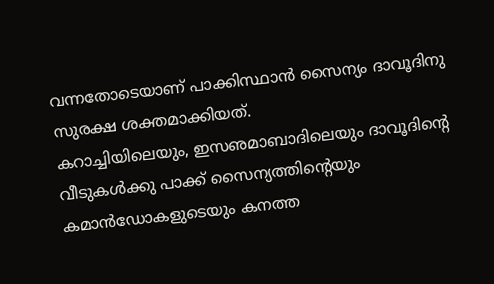വന്നതോടെയാണ് പാക്കിസ്ഥാന്‍ സൈന്യം ദാവൂദിനു സുരക്ഷ ശക്തമാക്കിയത്.
കറാച്ചിയിലെയും, ഇസഌമാബാദിലെയും ദാവൂദിന്റെ വീടുകള്‍ക്കു പാക്ക് സൈന്യത്തിന്റെയും കമാന്‍ഡോകളുടെയും കനത്ത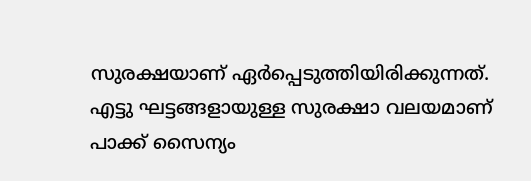സുരക്ഷയാണ് ഏര്‍പ്പെടുത്തിയിരിക്കുന്നത്. എട്ടു ഘട്ടങ്ങളായുള്ള സുരക്ഷാ വലയമാണ് പാക്ക് സൈന്യം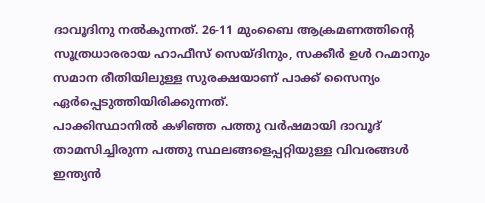ദാവൂദിനു നല്‍കുന്നത്. 26-11 മുംബൈ ആക്രമണത്തിന്റെ സൂത്രധാരരായ ഹാഫീസ് സെയ്ദിനും, സക്കീര്‍ ഉള്‍ റഹ്മാനും സമാന രീതിയിലുള്ള സുരക്ഷയാണ് പാക്ക് സൈന്യം ഏര്‍പ്പെടുത്തിയിരിക്കുന്നത്.
പാക്കിസ്ഥാനില്‍ കഴിഞ്ഞ പത്തു വര്‍ഷമായി ദാവൂദ് താമസിച്ചിരുന്ന പത്തു സ്ഥലങ്ങളെപ്പറ്റിയുള്ള വിവരങ്ങള്‍ ഇന്ത്യന്‍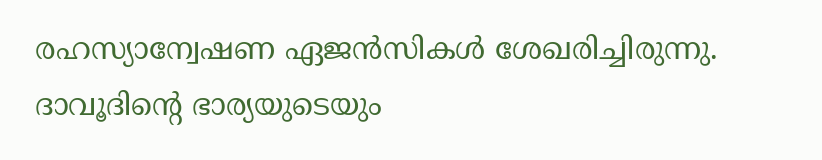രഹസ്യാന്വേഷണ ഏജന്‍സികള്‍ ശേഖരിച്ചിരുന്നു. ദാവൂദിന്റെ ഭാര്യയുടെയും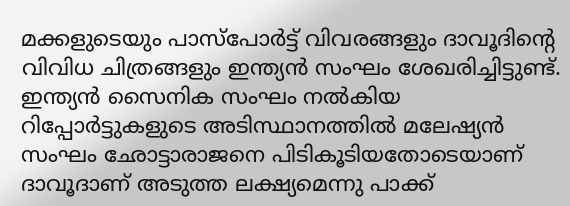മക്കളുടെയും പാസ്‌പോര്‍ട്ട് വിവരങ്ങളും ദാവൂദിന്റെ വിവിധ ചിത്രങ്ങളും ഇന്ത്യന്‍ സംഘം ശേഖരിച്ചിട്ടുണ്ട്. ഇന്ത്യന്‍ സൈനിക സംഘം നല്‍കിയ റിപ്പോര്‍ട്ടുകളുടെ അടിസ്ഥാനത്തില്‍ മലേഷ്യന്‍ സംഘം ഛോട്ടാരാജനെ പിടികൂടിയതോടെയാണ് ദാവൂദാണ് അടുത്ത ലക്ഷ്യമെന്നു പാക്ക്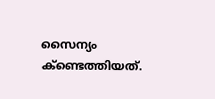സൈന്യം ക്‌ണ്ടെത്തിയത്.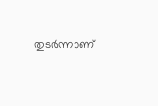തുടര്‍ന്നാണ്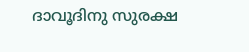ദാവൂദിനു സുരക്ഷ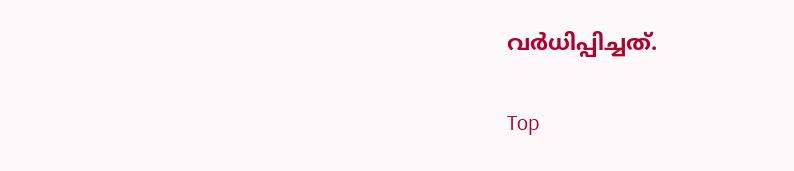വര്‍ധിപ്പിച്ചത്.

Top